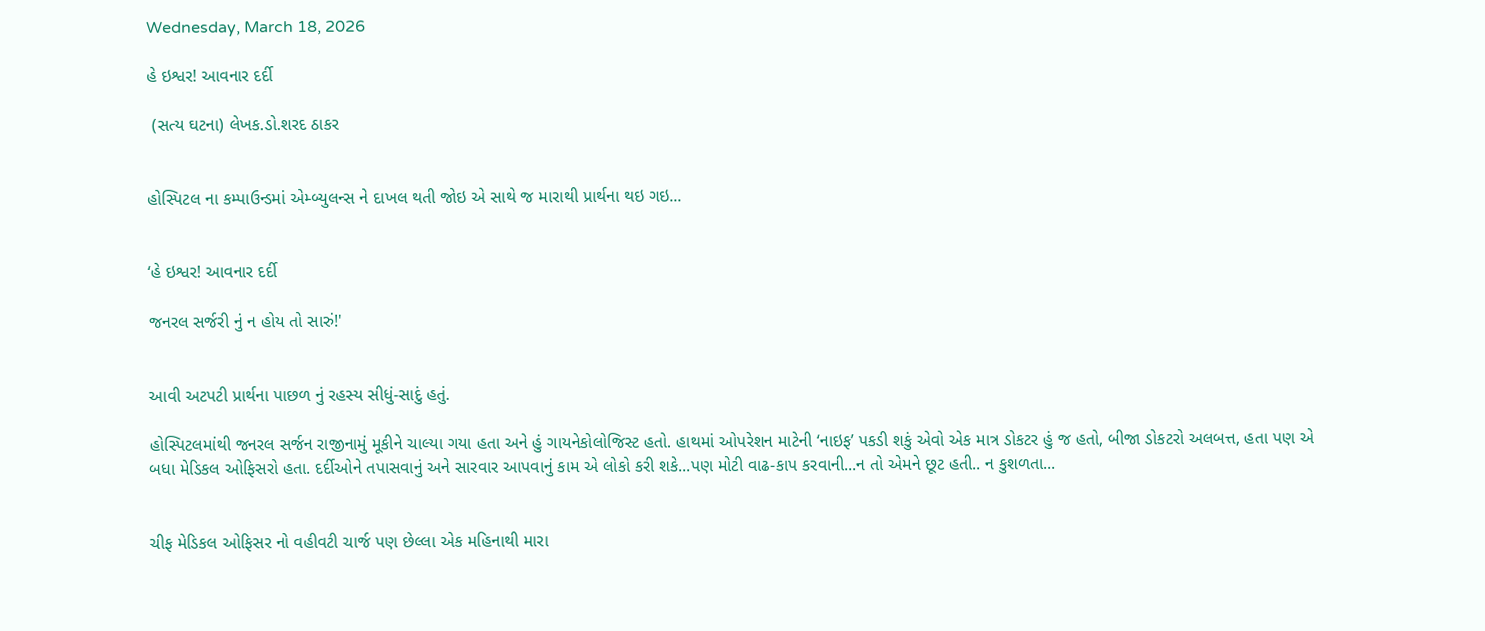Wednesday, March 18, 2026

હે ઇશ્વર! આવનાર દર્દી

 (સત્ય ઘટના) લેખક.ડો.શરદ ઠાકર


હોસ્પિટલ ના કમ્પાઉન્ડમાં એમ્બ્યુલન્સ ને દાખલ થતી જોઇ એ સાથે જ મારાથી પ્રાર્થના થઇ ગઇ...


‘હે ઇશ્વર! આવનાર દર્દી

જનરલ સર્જરી નું ન હોય તો સારું!'


આવી અટપટી પ્રાર્થના પાછળ નું રહસ્ય સીધું-સાદું હતું.

હોસ્પિટલમાંથી જનરલ સર્જન રાજીનામું મૂકીને ચાલ્યા ગયા હતા અને હું ગાયનેકોલોજિસ્ટ હતો. હાથમાં ઓપરેશન માટેની ‘નાઇફ’ પકડી શકું એવો એક માત્ર ડોકટર હું જ હતો, બીજા ડોકટરો અલબત્ત, હતા પણ એ બધા મેડિકલ ઓફિસરો હતા. દર્દીઓને તપાસવાનું અને સારવાર આપવાનું કામ એ લોકો કરી શકે...પણ મોટી વાઢ-કાપ કરવાની...ન તો એમને છૂટ હતી.. ન કુશળતા...


ચીફ મેડિકલ ઓફિસર નો વહીવટી ચાર્જ પણ છેલ્લા એક મહિનાથી મારા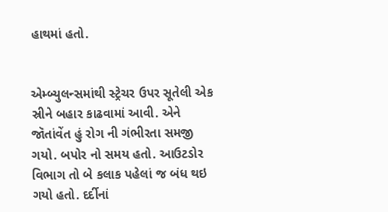હાથમાં હતો.


એમ્બ્યુલન્સમાંથી સ્ટ્રેચર ઉપર સૂતેલી એક સ્રીને બહાર કાઢવામાં આવી. એને જૉતાંવેંત હું રોગ ની ગંભીરતા સમજી ગયો. બપોર નો સમય હતો. આઉટડોર વિભાગ તો બે કલાક પહેલાં જ બંધ થઇ ગયો હતો. દર્દીનાં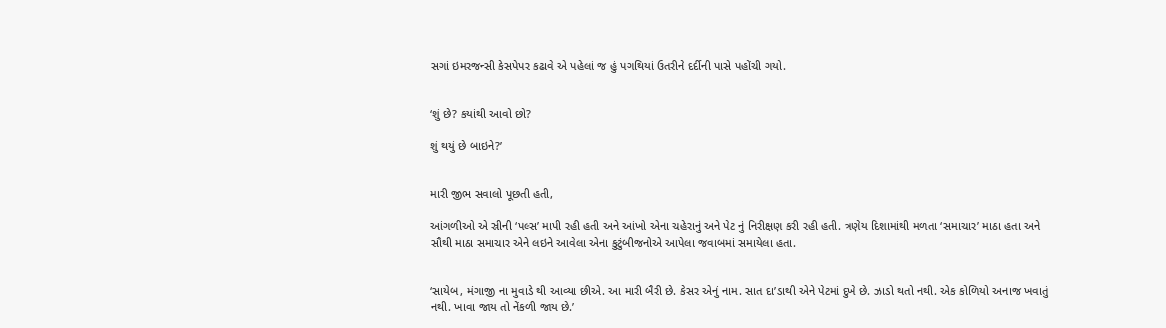સગાં ઇમરજન્સી કેસપેપર કઢાવે એ પહેલાં જ હું પગથિયાં ઉતરીને દર્દીની પાસે પહોંચી ગયો.


‘શું છે? કયાંથી આવો છો?

શું થયું છે બાઇને?’


મારી જીભ સવાલો પૂછતી હતી,

આંગળીઓ એ સ્રીની ‘પલ્સ’ માપી રહી હતી અને આંખો એના ચહેરાનું અને પેટ નું નિરીક્ષણ કરી રહી હતી. ત્રણેય દિશામાંથી મળતા ‘સમાચાર’ માઠા હતા અને સૌથી માઠા સમાચાર એને લઇને આવેલા એના કુટુંબીજનોએ આપેલા જવાબમાં સમાયેલા હતા.


‘સાયેબ, મંગાજી ના મુવાડે થી આવ્યા છીએ. આ મારી બૈરી છે. કેસર એનું નામ. સાત દા’ડાથી એને પેટમાં દુખે છે. ઝાડો થતો નથી. એક કોળિયો અનાજ ખવાતું નથી. ખાવા જાય તો નેંકળી જાય છે.’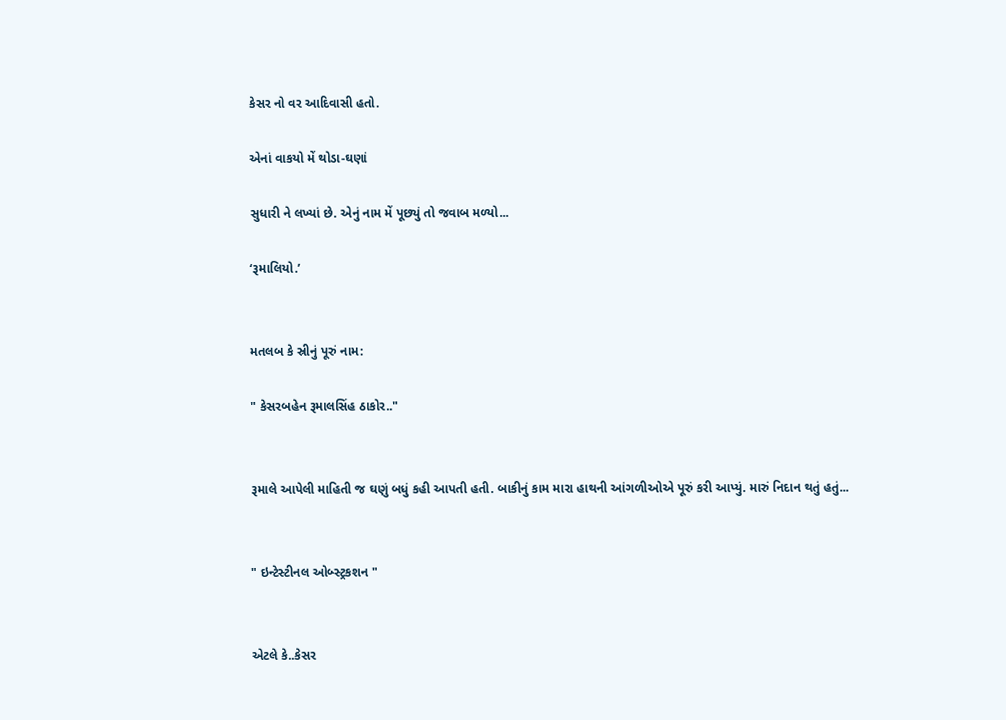કેસર નો વર આદિવાસી હતો.

એનાં વાકયો મેં થોડા-ઘણાં

સુધારી ને લખ્યાં છે. એનું નામ મેં પૂછ્યું તો જવાબ મળ્યો...

‘રૂમાલિયો.’


મતલબ કે સ્રીનું પૂરું નામ:

" કેસરબહેન રૂમાલસિંહ ઠાકોર.."


રૂમાલે આપેલી માહિતી જ ઘણું બધું કહી આપતી હતી. બાકીનું કામ મારા હાથની આંગળીઓએ પૂરું કરી આપ્યું. મારું નિદાન થતું હતું...


" ઇન્ટેસ્ટીનલ ઓબ્સ્ટ્રકશન "


એટલે કે..કેસર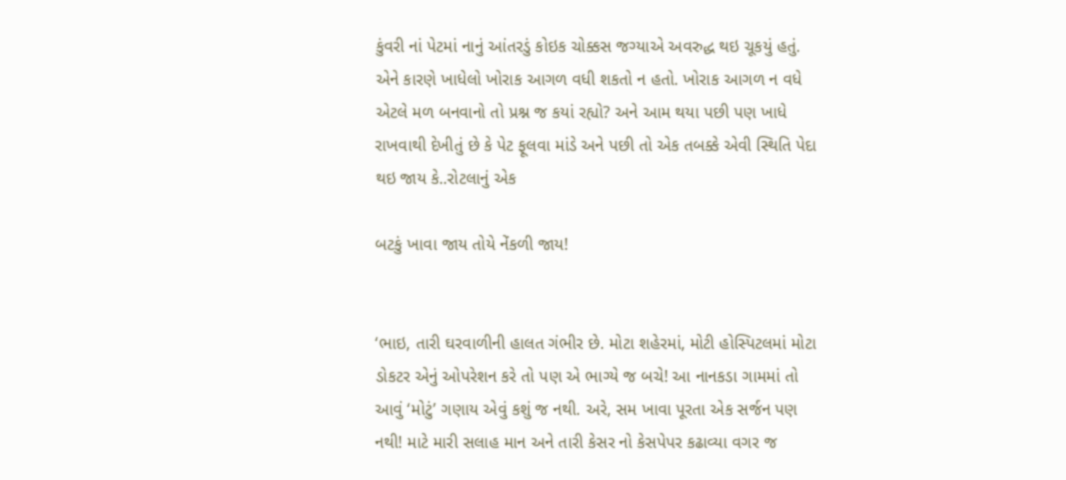કુંવરી નાં પેટમાં નાનું આંતરડું કોઇક ચોક્કસ જગ્યાએ અવરુદ્ધ થઇ ચૂકયું હતું. એને કારણે ખાધેલો ખોરાક આગળ વધી શકતો ન હતો. ખોરાક આગળ ન વધે એટલે મળ બનવાનો તો પ્રશ્ન જ કયાં રહ્યો? અને આમ થયા પછી પણ ખાધે રાખવાથી દેખીતું છે કે પેટ ફૂલવા માંડે અને પછી તો એક તબક્કે એવી સ્થિતિ પેદા થઇ જાય કે..રોટલાનું એક

બટકું ખાવા જાય તોયે નેંકળી જાય!


‘ભાઇ, તારી ઘરવાળીની હાલત ગંભીર છે. મોટા શહેરમાં, મોટી હોસ્પિટલમાં મોટા ડોકટર એનું ઓપરેશન કરે તો પણ એ ભાગ્યે જ બચે! આ નાનકડા ગામમાં તો આવું ‘મોટું’ ગણાય એવું કશું જ નથી. અરે, સમ ખાવા પૂરતા એક સર્જન પણ નથી! માટે મારી સલાહ માન અને તારી કેસર નો કેસપેપર કઢાવ્યા વગર જ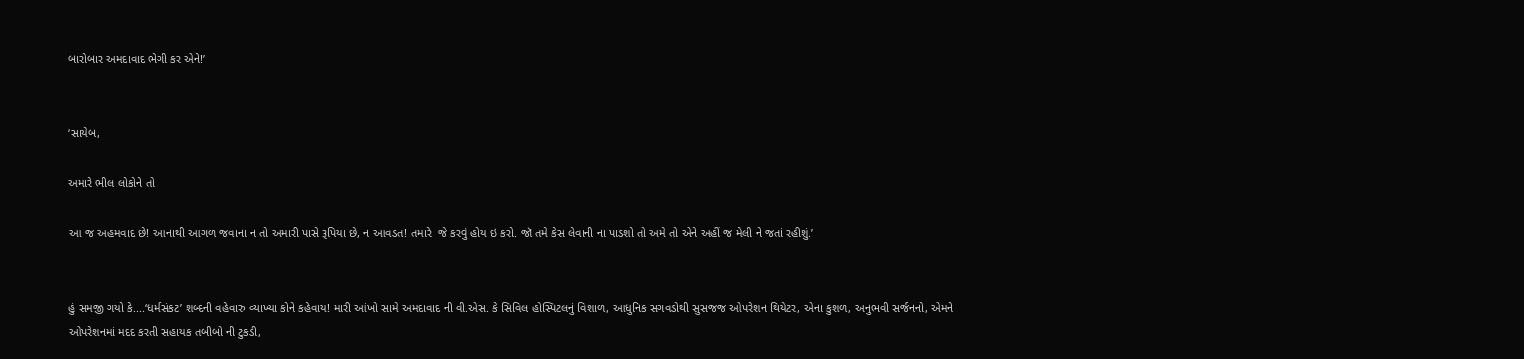બારોબાર અમદાવાદ ભેગી કર એને!’


‘સાયેબ,

અમારે ભીલ લોકોને તો

આ જ અહમવાદ છે! આનાથી આગળ જવાના ન તો અમારી પાસે રૂપિયા છે, ન આવડત! તમારે  જે કરવું હોય ઇ કરો. જૉ તમે કેસ લેવાની ના પાડશો તો અમે તો એને અહીં જ મેલી ને જતાં રહીશું.’


હું સમજી ગયો કે....‘ધર્મસંકટ’ શબ્દની વહેવારુ વ્યાખ્યા કોને કહેવાય! મારી આંખો સામે અમદાવાદ ની વી.એસ. કે સિવિલ હોસ્પિટલનું વિશાળ, આધુનિક સગવડોથી સુસજજ ઓપરેશન થિયેટર, એના કુશળ, અનુભવી સર્જનનો, એમને ઓપરેશનમાં મદદ કરતી સહાયક તબીબો ની ટુકડી,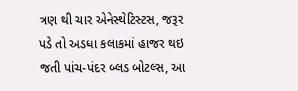ત્રણ થી ચાર એનેસ્થેટિસ્ટસ, જરૂર પડે તો અડધા કલાકમાં હાજર થઇ જતી પાંચ-પંદર બ્લડ બોટલ્સ, આ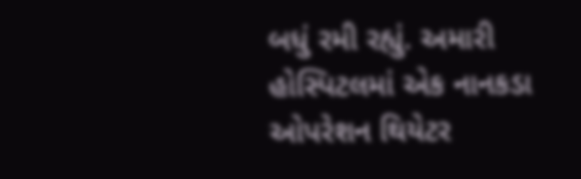બધું રમી રહ્યું. અમારી હોસ્પિટલમાં એક નાનકડા ઓપરેશન થિયેટર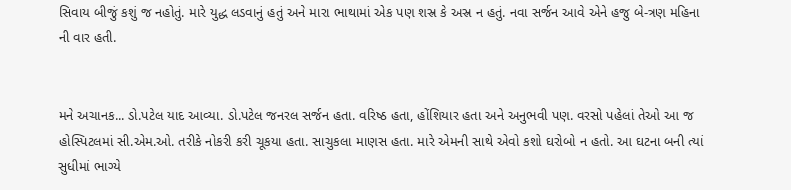સિવાય બીજું કશું જ નહોતું. મારે યુદ્ધ લડવાનું હતું અને મારા ભાથામાં એક પણ શસ્ર કે અસ્ર ન હતું. નવા સર્જન આવે એને હજુ બે-ત્રણ મહિના ની વાર હતી.


મને અચાનક... ડો.પટેલ યાદ આવ્યા. ડો.પટેલ જનરલ સર્જન હતા. વરિષ્ઠ હતા, હોંશિયાર હતા અને અનુભવી પણ. વરસો પહેલાં તેઓ આ જ હોસ્પિટલમાં સી.એમ.ઓ. તરીકે નોકરી કરી ચૂકયા હતા. સાચુકલા માણસ હતા. મારે એમની સાથે એવો કશો ઘરોબો ન હતો. આ ઘટના બની ત્યાં સુધીમાં ભાગ્યે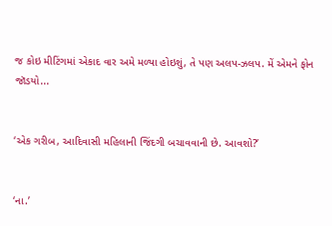જ કોઇ મીટિંગમાં એકાદ વાર અમે મળ્યા હોઇશું, તે પણ અલપ-ઝલપ. મેં એમને ફોન જૉડયો...


‘એક ગરીબ, આદિવાસી મહિલાની જિંદગી બચાવવાની છે. આવશો?’


‘ના.’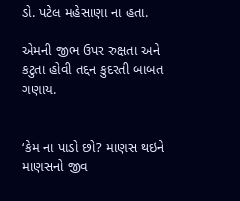ડો. પટેલ મહેસાણા ના હતા.

એમની જીભ ઉપર રુક્ષતા અને કટુતા હોવી તદ્દન કુદરતી બાબત ગણાય.


‘કેમ ના પાડો છો? માણસ થઇને માણસનો જીવ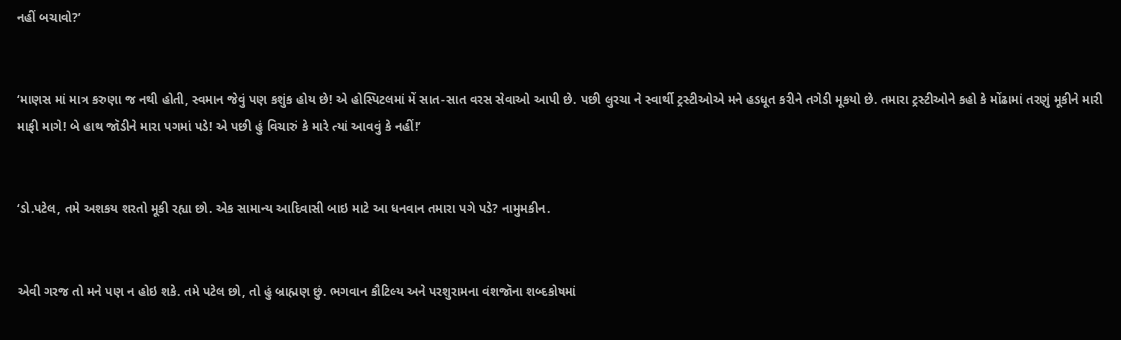નહીં બચાવો?’


‘માણસ માં માત્ર કરુણા જ નથી હોતી, સ્વમાન જેવું પણ કશુંક હોય છે! એ હોસ્પિટલમાં મેં સાત-સાત વરસ સેવાઓ આપી છે. પછી લુરચા ને સ્વાર્થી ટ્રસ્ટીઓએ મને હડધૂત કરીને તગેડી મૂકયો છે. તમારા ટ્રસ્ટીઓને કહો કે મોંઢામાં તરણું મૂકીને મારી માફી માગે! બે હાથ જૉડીને મારા પગમાં પડે! એ પછી હું વિચારું કે મારે ત્યાં આવવું કે નહીં!’


‘ડો.પટેલ, તમે અશકય શરતો મૂકી રહ્યા છો. એક સામાન્ય આદિવાસી બાઇ માટે આ ધનવાન તમારા પગે પડે? નામુમકીન.


એવી ગરજ તો મને પણ ન હોઇ શકે. તમે પટેલ છો, તો હું બ્રાહ્મણ છું. ભગવાન કૌટિલ્ય અને પરશુરામના વંશજૉના શબ્દકોષમાં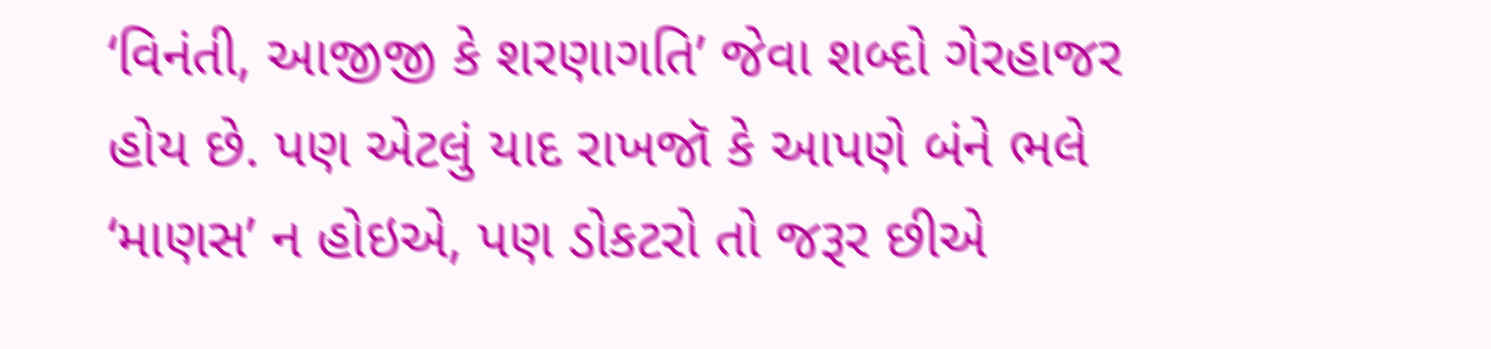‘વિનંતી, આજીજી કે શરણાગતિ’ જેવા શબ્દો ગેરહાજર હોય છે. પણ એટલું યાદ રાખજૉ કે આપણે બંને ભલે ‘માણસ’ ન હોઇએ, પણ ડોકટરો તો જરૂર છીએ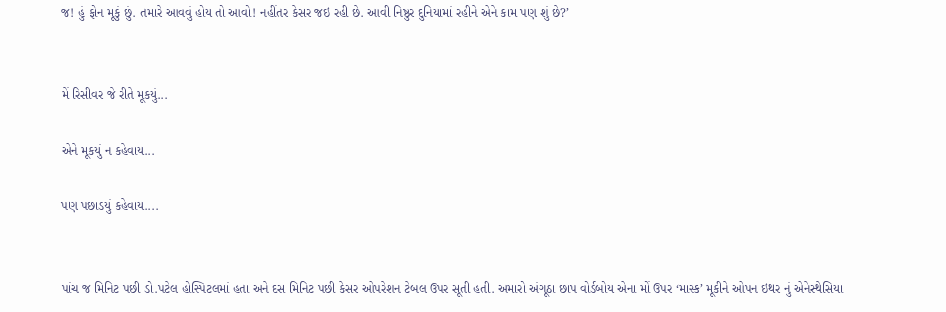જ! હું ફોન મૂકું છું. તમારે આવવું હોય તો આવો! નહીંતર કેસર જઇ રહી છે. આવી નિષ્ઠુર દુનિયામાં રહીને એને કામ પણ શું છે?’


મેં રિસીવર જે રીતે મૂકયું...

એને મૂકયું ન કહેવાય...

પણ પછાડયું કહેવાય....


પાંચ જ મિનિટ પછી ડો.પટેલ હોસ્પિટલમાં હતા અને દસ મિનિટ પછી કેસર ઓપરેશન ટેબલ ઉપર સૂતી હતી. અમારો અંગૂઠા છાપ વોર્ડબોય એના મોં ઉપર ‘માસ્ક’ મૂકીને ઓપન ઇથર નું એનેસ્થેસિયા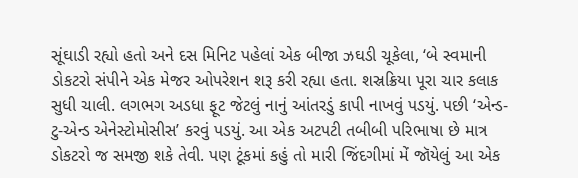સૂંઘાડી રહ્યો હતો અને દસ મિનિટ પહેલાં એક બીજા ઝઘડી ચૂકેલા, ‘બે સ્વમાની ડોકટરો સંપીને એક મેજર ઓપરેશન શરૂ કરી રહ્યા હતા. શસ્રક્રિયા પૂરા ચાર કલાક સુધી ચાલી. લગભગ અડધા ફૂટ જેટલું નાનું આંતરડું કાપી નાખવું પડયું. પછી ‘એન્ડ-ટુ-એન્ડ એનેસ્ટોમોસીસ’ કરવું પડયું. આ એક અટપટી તબીબી પરિભાષા છે માત્ર ડોકટરો જ સમજી શકે તેવી. પણ ટૂંકમાં કહું તો મારી જિંદગીમાં મેં જૉયેલું આ એક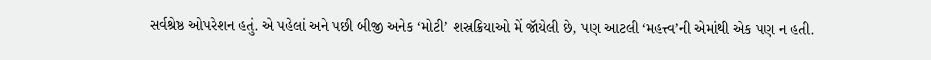સર્વશ્રેષ્ઠ ઓપરેશન હતું. એ પહેલાં અને પછી બીજી અનેક ‘મોટી’ શસ્રક્રિયાઓ મેં જૉયેલી છે, પણ આટલી ‘મહત્ત્વ’ની એમાંથી એક પણ ન હતી.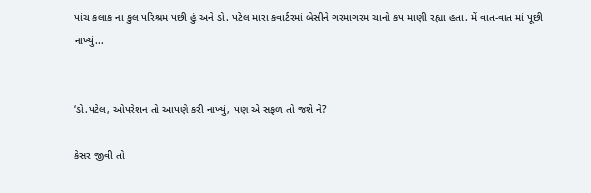પાંચ કલાક ના કુલ પરિશ્રમ પછી હું અને ડો. પટેલ મારા કવાર્ટરમાં બેસીને ગરમાગરમ ચાનો કપ માણી રહ્યા હતા. મેં વાત-વાત માં પૂછી નાખ્યું...


‘ડો.પટેલ, ઓપરેશન તો આપણે કરી નાખ્યું, પણ એ સફળ તો જશે ને?

કેસર જીવી તો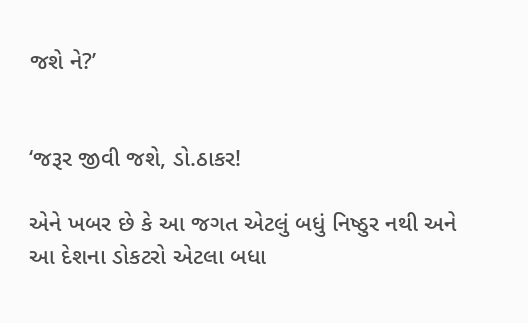જશે ને?’


‘જરૂર જીવી જશે, ડો.ઠાકર!

એને ખબર છે કે આ જગત એટલું બધું નિષ્ઠુર નથી અને આ દેશના ડોકટરો એટલા બધા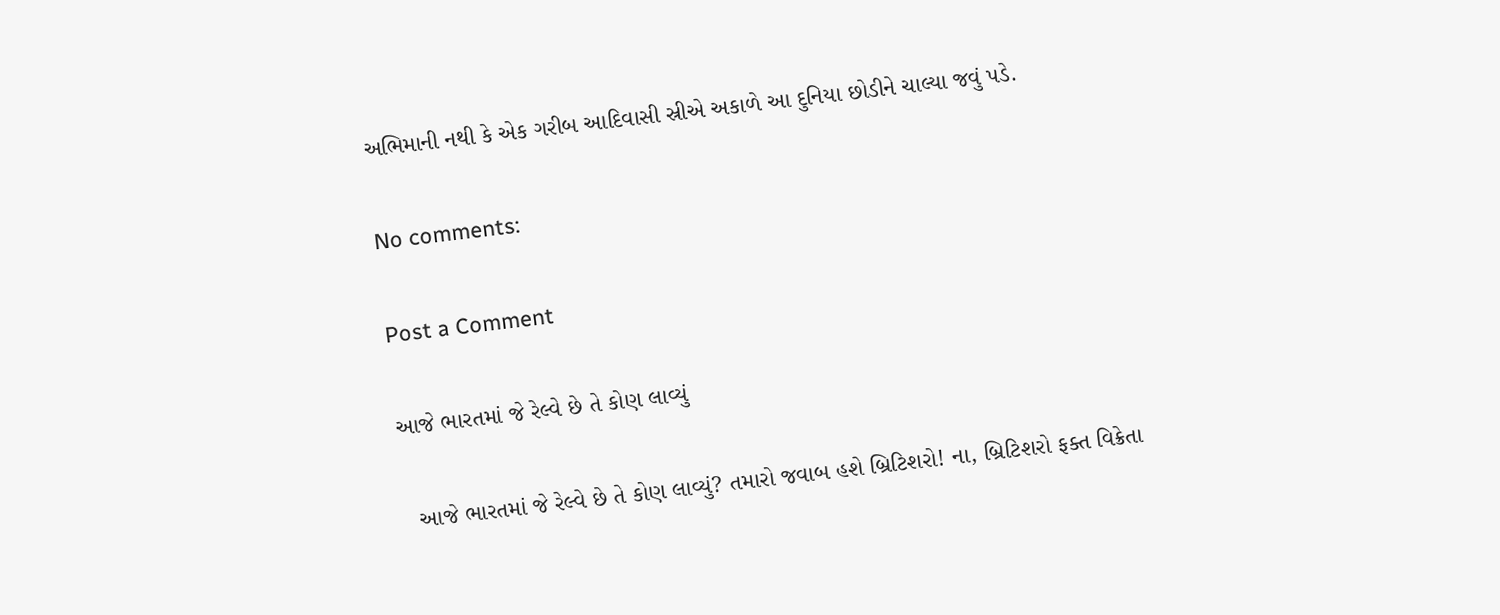અભિમાની નથી કે એક ગરીબ આદિવાસી સ્રીએ અકાળે આ દુનિયા છોડીને ચાલ્યા જવું પડે.

No comments:

Post a Comment

આજે ભારતમાં જે રેલ્વે છે તે કોણ લાવ્યું

  આજે ભારતમાં જે રેલ્વે છે તે કોણ લાવ્યું? તમારો જવાબ હશે બ્રિટિશરો! ના, બ્રિટિશરો ફક્ત વિક્રેતા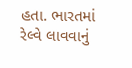હતા. ભારતમાં રેલ્વે લાવવાનું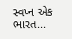સ્વપ્ન એક ભારત...